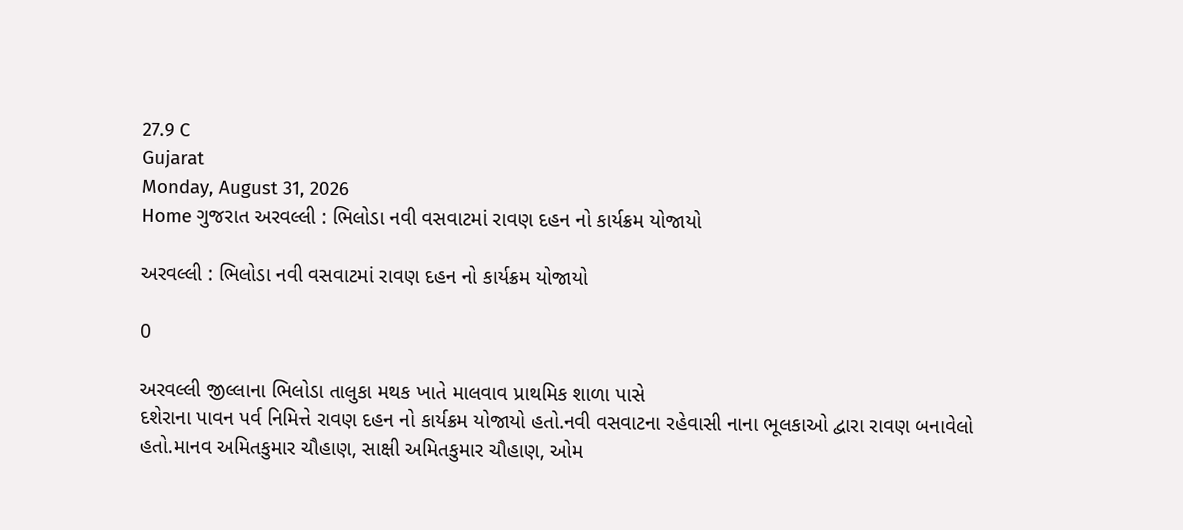27.9 C
Gujarat
Monday, August 31, 2026
Home ગુજરાત અરવલ્લી : ભિલોડા નવી વસવાટમાં રાવણ દહન નો કાર્યક્રમ યોજાયો

અરવલ્લી : ભિલોડા નવી વસવાટમાં રાવણ દહન નો કાર્યક્રમ યોજાયો

0

અરવલ્લી જીલ્લાના ભિલોડા તાલુકા મથક ખાતે માલવાવ પ્રાથમિક શાળા પાસે
દશેરાના પાવન પર્વ નિમિત્તે રાવણ દહન નો કાર્યક્રમ યોજાયો હતો.નવી વસવાટના રહેવાસી નાના ભૂલકાઓ દ્વારા રાવણ બનાવેલો હતો.માનવ અમિતકુમાર ચૌહાણ, સાક્ષી અમિતકુમાર ચૌહાણ, ઓમ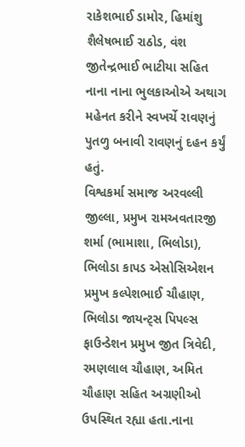રાકેશભાઈ ડામોર, હિમાંશુ શૈલેષભાઈ રાઠોડ, વંશ જીતેન્દ્રભાઈ ભાટીયા સહિત નાના નાના ભુલકાઓએ અથાગ મહેનત કરીને સ્વખર્ચે રાવણનું પુતળુ બનાવી રાવણનું દહન કર્યું હતું.
વિશ્વકર્મા સમાજ અરવલ્લી જીલ્લા, પ્રમુખ રામઅવતારજી શર્મા (ભામાશા, ભિલોડા), ભિલોડા કાપડ એસોસિએશન પ્રમુખ કલ્પેશભાઈ ચૌહાણ, ભિલોડા જાયન્ટ્સ પિપલ્સ ફાઉન્ડેશન પ્રમુખ જીત ત્રિવેદી, રમણલાલ ચૌહાણ, અમિત ચૌહાણ સહિત અગ્રણીઓ ઉપસ્થિત રહ્યા હતા.નાના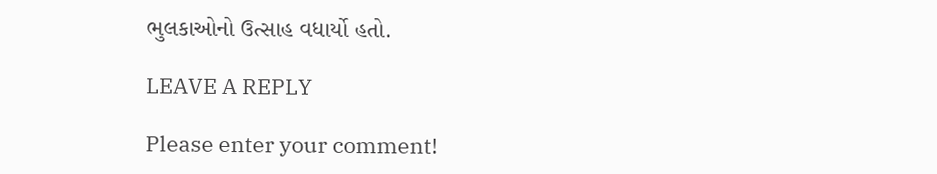ભુલકાઓનો ઉત્સાહ વધાર્યો હતો.

LEAVE A REPLY

Please enter your comment!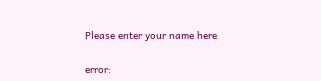Please enter your name here

error: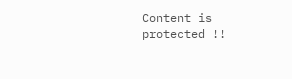Content is protected !!